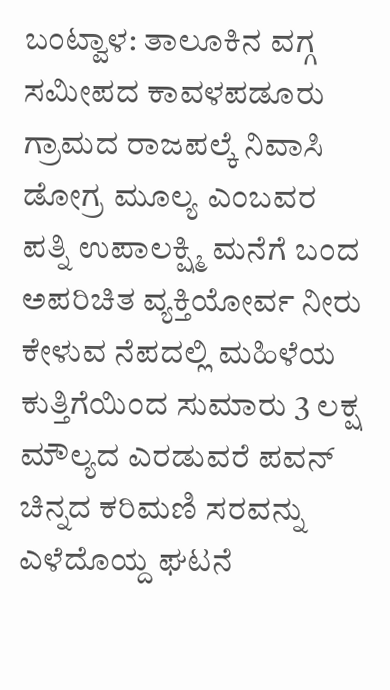ಬಂಟ್ವಾಳ: ತಾಲೂಕಿನ ವಗ್ಗ ಸಮೀಪದ ಕಾವಳಪಡೂರು ಗ್ರಾಮದ ರಾಜಪಲ್ಕೆ ನಿವಾಸಿ ಡೋಗ್ರ ಮೂಲ್ಯ ಎಂಬವರ ಪತ್ನಿ ಉಪಾಲಕ್ಷ್ಮಿ ಮನೆಗೆ ಬಂದ ಅಪರಿಚಿತ ವ್ಯಕ್ತಿಯೋರ್ವ ನೀರು ಕೇಳುವ ನೆಪದಲ್ಲಿ ಮಹಿಳೆಯ ಕುತ್ತಿಗೆಯಿಂದ ಸುಮಾರು 3 ಲಕ್ಷ ಮೌಲ್ಯದ ಎರಡುವರೆ ಪವನ್ ಚಿನ್ನದ ಕರಿಮಣಿ ಸರವನ್ನು ಎಳೆದೊಯ್ದ ಘಟನೆ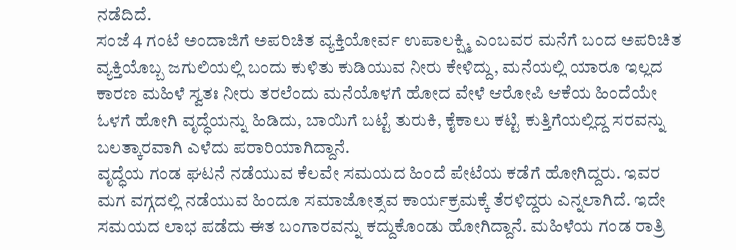ನಡೆದಿದೆ.
ಸಂಜೆ 4 ಗಂಟೆ ಅಂದಾಜಿಗೆ ಅಪರಿಚಿತ ವ್ಯಕ್ತಿಯೋರ್ವ ಉಪಾಲಕ್ಷ್ಮಿ ಎಂಬವರ ಮನೆಗೆ ಬಂದ ಅಪರಿಚಿತ ವ್ಯಕ್ತಿಯೊಬ್ಬ ಜಗುಲಿಯಲ್ಲಿ ಬಂದು ಕುಳಿತು ಕುಡಿಯುವ ನೀರು ಕೇಳಿದ್ದು, ಮನೆಯಲ್ಲಿ ಯಾರೂ ಇಲ್ಲದ ಕಾರಣ ಮಹಿಳೆ ಸ್ವತಃ ನೀರು ತರಲೆಂದು ಮನೆಯೊಳಗೆ ಹೋದ ವೇಳೆ ಆರೋಪಿ ಆಕೆಯ ಹಿಂದೆಯೇ ಓಳಗೆ ಹೋಗಿ ವೃದ್ಧೆಯನ್ನು ಹಿಡಿದು, ಬಾಯಿಗೆ ಬಟ್ಟೆ ತುರುಕಿ, ಕೈಕಾಲು ಕಟ್ಟಿ ಕುತ್ತಿಗೆಯಲ್ಲಿದ್ದ ಸರವನ್ನು ಬಲತ್ಕಾರವಾಗಿ ಎಳೆದು ಪರಾರಿಯಾಗಿದ್ದಾನೆ.
ವೃದ್ಧೆಯ ಗಂಡ ಘಟನೆ ನಡೆಯುವ ಕೆಲವೇ ಸಮಯದ ಹಿಂದೆ ಪೇಟೆಯ ಕಡೆಗೆ ಹೋಗಿದ್ದರು. ಇವರ ಮಗ ವಗ್ಗದಲ್ಲಿ ನಡೆಯುವ ಹಿಂದೂ ಸಮಾಜೋತ್ಸವ ಕಾರ್ಯಕ್ರಮಕ್ಕೆ ತೆರಳಿದ್ದರು ಎನ್ನಲಾಗಿದೆ. ಇದೇ ಸಮಯದ ಲಾಭ ಪಡೆದು ಈತ ಬಂಗಾರವನ್ನು ಕದ್ದುಕೊಂಡು ಹೋಗಿದ್ದಾನೆ. ಮಹಿಳೆಯ ಗಂಡ ರಾತ್ರಿ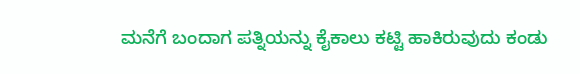ಮನೆಗೆ ಬಂದಾಗ ಪತ್ನಿಯನ್ನು ಕೈಕಾಲು ಕಟ್ಟಿ ಹಾಕಿರುವುದು ಕಂಡು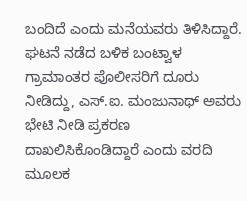ಬಂದಿದೆ ಎಂದು ಮನೆಯವರು ತಿಳಿಸಿದ್ದಾರೆ.
ಘಟನೆ ನಡೆದ ಬಳಿಕ ಬಂಟ್ವಾಳ ಗ್ರಾಮಾಂತರ ಪೊಲೀಸರಿಗೆ ದೂರು ನೀಡಿದ್ದು, ಎಸ್.ಐ. ಮಂಜುನಾಥ್ ಅವರು ಭೇಟಿ ನೀಡಿ ಪ್ರಕರಣ ದಾಖಲಿಸಿಕೊಂಡಿದ್ದಾರೆ ಎಂದು ವರದಿ ಮೂಲಕ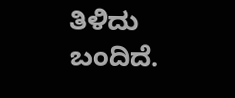ತಿಳಿದು ಬಂದಿದೆ.